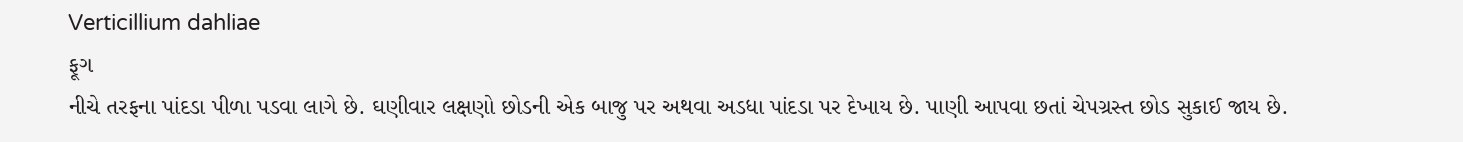Verticillium dahliae
ફૂગ
નીચે તરફના પાંદડા પીળા પડવા લાગે છે. ઘણીવાર લક્ષણો છોડની એક બાજુ પર અથવા અડધા પાંદડા પર દેખાય છે. પાણી આપવા છતાં ચેપગ્રસ્ત છોડ સુકાઈ જાય છે.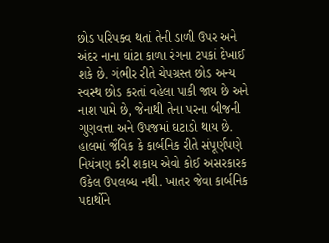છોડ પરિપક્વ થતાં તેની ડાળી ઉપર અને અંદર નાના ઘાંટા કાળા રંગના ટપકાં દેખાઈ શકે છે. ગંભીર રીતે ચેપગ્રસ્ત છોડ અન્ય સ્વસ્થ છોડ કરતાં વહેલા પાકી જાય છે અને નાશ પામે છે, જેનાથી તેના પરના બીજની ગુણવત્તા અને ઉપજમાં ઘટાડો થાય છે.
હાલમાં જૈવિક કે કાર્બનિક રીતે સંપૂર્ણપણે નિયંત્રણ કરી શકાય એવો કોઈ અસરકારક ઉકેલ ઉપલબ્ધ નથી. ખાતર જેવા કાર્બનિક પદાર્થોને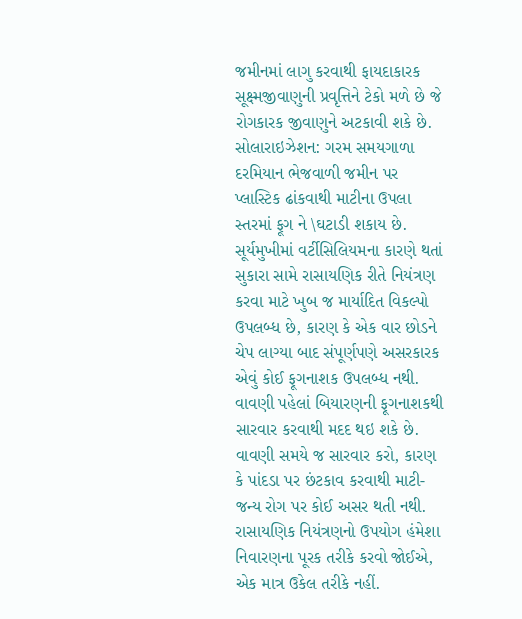જમીનમાં લાગુ કરવાથી ફાયદાકારક સૂક્ષ્મજીવાણુની પ્રવૃત્તિને ટેકો મળે છે જે રોગકારક જીવાણુને અટકાવી શકે છે. સોલારાઇઝેશન: ગરમ સમયગાળા દરમિયાન ભેજવાળી જમીન પર પ્લાસ્ટિક ઢાંકવાથી માટીના ઉપલા સ્તરમાં ફૂગ ને \ઘટાડી શકાય છે.
સૂર્યમુખીમાં વર્ટીસિલિયમના કારણે થતાં સુકારા સામે રાસાયણિક રીતે નિયંત્રણ કરવા માટે ખુબ જ માર્યાદિત વિકલ્પો ઉપલબ્ધ છે, કારણ કે એક વાર છોડને ચેપ લાગ્યા બાદ સંપૂર્ણપણે અસરકારક એવું કોઈ ફૂગનાશક ઉપલબ્ધ નથી. વાવણી પહેલાં બિયારણની ફૂગનાશકથી સારવાર કરવાથી મદદ થઇ શકે છે. વાવણી સમયે જ સારવાર કરો, કારણ કે પાંદડા પર છંટકાવ કરવાથી માટી-જન્ય રોગ પર કોઈ અસર થતી નથી. રાસાયણિક નિયંત્રણનો ઉપયોગ હંમેશા નિવારણના પૂરક તરીકે કરવો જોઈએ, એક માત્ર ઉકેલ તરીકે નહીં.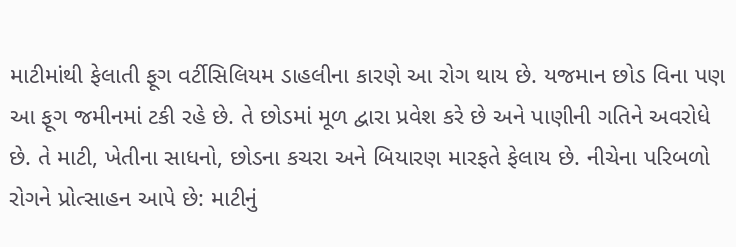માટીમાંથી ફેલાતી ફૂગ વર્ટીસિલિયમ ડાહલીના કારણે આ રોગ થાય છે. યજમાન છોડ વિના પણ આ ફૂગ જમીનમાં ટકી રહે છે. તે છોડમાં મૂળ દ્વારા પ્રવેશ કરે છે અને પાણીની ગતિને અવરોધે છે. તે માટી, ખેતીના સાધનો, છોડના કચરા અને બિયારણ મારફતે ફેલાય છે. નીચેના પરિબળો રોગને પ્રોત્સાહન આપે છે: માટીનું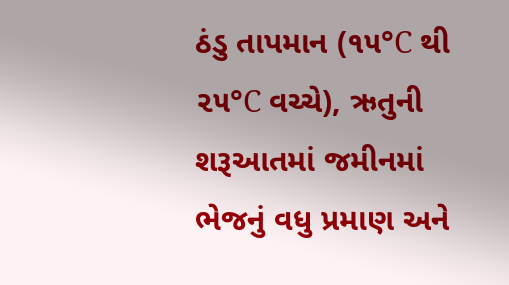ઠંડુ તાપમાન (૧૫°C થી ૨૫°C વચ્ચે), ઋતુની શરૂઆતમાં જમીનમાં ભેજનું વધુ પ્રમાણ અને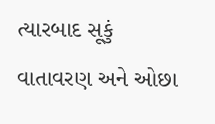ત્યારબાદ સૂકું વાતાવરણ અને ઓછા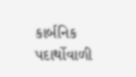કાર્બનિક પદાર્થોવાળી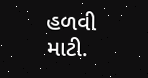હળવી માટી.